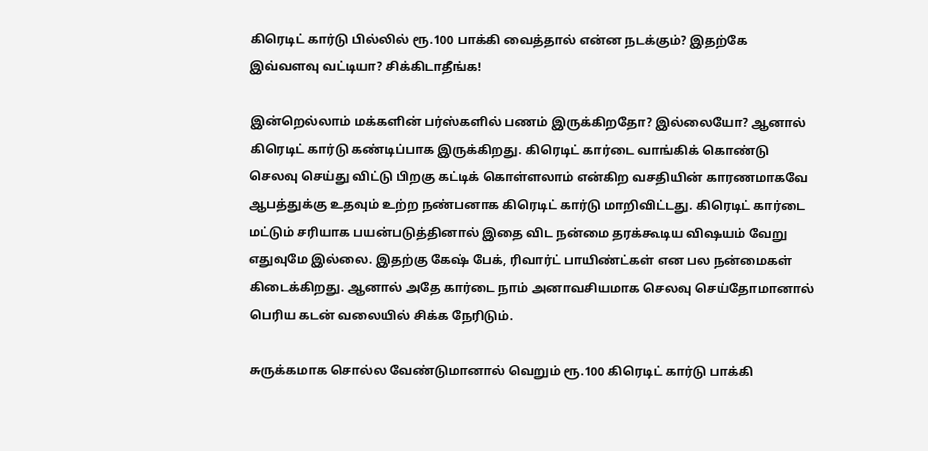கிரெடிட் கார்டு பில்லில் ரூ.100 பாக்கி வைத்தால் என்ன நடக்கும்? இதற்கே இவ்வளவு வட்டியா? சிக்கிடாதீங்க!

இன்றெல்லாம் மக்களின் பர்ஸ்களில் பணம் இருக்கிறதோ? இல்லையோ? ஆனால் கிரெடிட் கார்டு கண்டிப்பாக இருக்கிறது. கிரெடிட் கார்டை வாங்கிக் கொண்டு செலவு செய்து விட்டு பிறகு கட்டிக் கொள்ளலாம் என்கிற வசதியின் காரணமாகவே ஆபத்துக்கு உதவும் உற்ற நண்பனாக கிரெடிட் கார்டு மாறிவிட்டது. கிரெடிட் கார்டை மட்டும் சரியாக பயன்படுத்தினால் இதை விட நன்மை தரக்கூடிய விஷயம் வேறு எதுவுமே இல்லை. இதற்கு கேஷ் பேக், ரிவார்ட் பாயிண்ட்கள் என பல நன்மைகள் கிடைக்கிறது. ஆனால் அதே கார்டை நாம் அனாவசியமாக செலவு செய்தோமானால் பெரிய கடன் வலையில் சிக்க நேரிடும்.

சுருக்கமாக சொல்ல வேண்டுமானால் வெறும் ரூ.100 கிரெடிட் கார்டு பாக்கி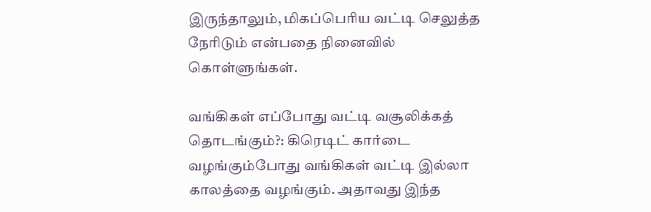இருந்தாலும், மிகப்பெரிய வட்டி செலுத்த நேரிடும் என்பதை நினைவில் கொள்ளுங்கள்.

வங்கிகள் எப்போது வட்டி வசூலிக்கத் தொடங்கும்?: கிரெடிட் கார்டை வழங்கும்போது வங்கிகள் வட்டி இல்லா காலத்தை வழங்கும். அதாவது இந்த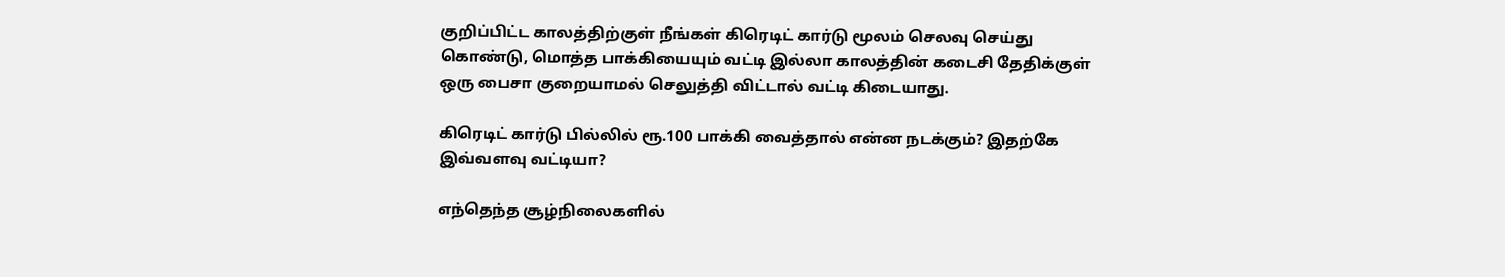குறிப்பிட்ட காலத்திற்குள் நீங்கள் கிரெடிட் கார்டு மூலம் செலவு செய்து கொண்டு, மொத்த பாக்கியையும் வட்டி இல்லா காலத்தின் கடைசி தேதிக்குள் ஒரு பைசா குறையாமல் செலுத்தி விட்டால் வட்டி கிடையாது.

கிரெடிட் கார்டு பில்லில் ரூ.100 பாக்கி வைத்தால் என்ன நடக்கும்? இதற்கே இவ்வளவு வட்டியா?

எந்தெந்த சூழ்நிலைகளில்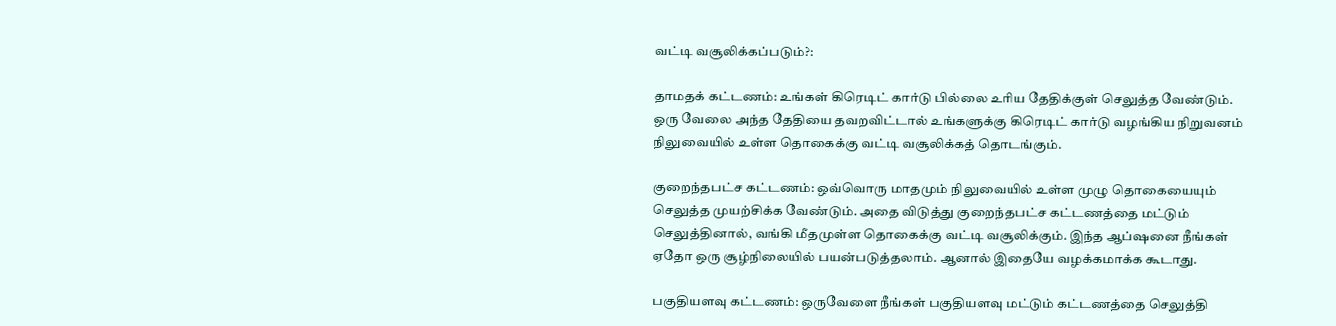வட்டி வசூலிக்கப்படும்?:

தாமதக் கட்டணம்: உங்கள் கிரெடிட் கார்டு பில்லை உரிய தேதிக்குள் செலுத்த வேண்டும். ஒரு வேலை அந்த தேதியை தவறவிட்டால் உங்களுக்கு கிரெடிட் கார்டு வழங்கிய நிறுவனம் நிலுவையில் உள்ள தொகைக்கு வட்டி வசூலிக்கத் தொடங்கும்.

குறைந்தபட்ச கட்டணம்: ஒவ்வொரு மாதமும் நிலுவையில் உள்ள முழு தொகையையும் செலுத்த முயற்சிக்க வேண்டும். அதை விடுத்து குறைந்தபட்ச கட்டணத்தை மட்டும் செலுத்தினால், வங்கி மீதமுள்ள தொகைக்கு வட்டி வசூலிக்கும். இந்த ஆப்ஷனை நீங்கள் ஏதோ ஒரு சூழ்நிலையில் பயன்படுத்தலாம். ஆனால் இதையே வழக்கமாக்க கூடாது.

பகுதியளவு கட்டணம்: ஒருவேளை நீங்கள் பகுதியளவு மட்டும் கட்டணத்தை செலுத்தி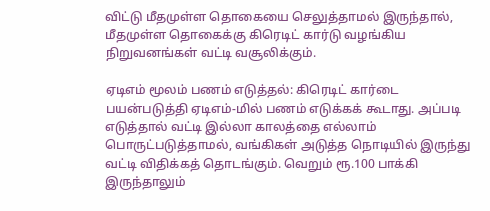விட்டு மீதமுள்ள தொகையை செலுத்தாமல் இருந்தால், மீதமுள்ள தொகைக்கு கிரெடிட் கார்டு வழங்கிய நிறுவனங்கள் வட்டி வசூலிக்கும்.

ஏடிஎம் மூலம் பணம் எடுத்தல்: கிரெடிட் கார்டை பயன்படுத்தி ஏடிஎம்-மில் பணம் எடுக்கக் கூடாது. அப்படி எடுத்தால் வட்டி இல்லா காலத்தை எல்லாம் பொருட்படுத்தாமல், வங்கிகள் அடுத்த நொடியில் இருந்து வட்டி விதிக்கத் தொடங்கும். வெறும் ரூ.100 பாக்கி இருந்தாலும்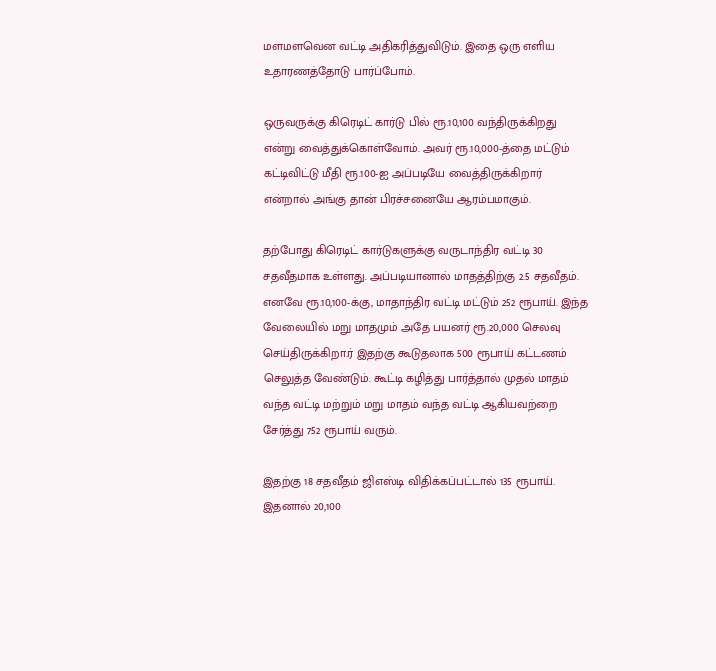மளமளவென வட்டி அதிகரித்துவிடும். இதை ஒரு எளிய உதாரணத்தோடு பார்ப்போம்.

ஒருவருக்கு கிரெடிட் கார்டு பில் ரூ.10,100 வந்திருக்கிறது என்று வைத்துக்கொள்வோம். அவர் ரூ.10,000-த்தை மட்டும் கட்டிவிட்டு மீதி ரூ.100-ஐ அப்படியே வைத்திருக்கிறார் என்றால் அங்கு தான் பிரச்சனையே ஆரம்பமாகும்.

தற்போது கிரெடிட் கார்டுகளுக்கு வருடாந்திர வட்டி 30 சதவீதமாக உள்ளது. அப்படியானால் மாதத்திற்கு 2.5 சதவீதம். எனவே ரூ.10,100-க்கு, மாதாந்திர வட்டி மட்டும் 252 ரூபாய். இந்த வேலையில் மறு மாதமும் அதே பயனர் ரூ.20,000 செலவு செய்திருக்கிறா.ர் இதற்கு கூடுதலாக 500 ரூபாய் கட்டணம் செலுத்த வேண்டும். கூட்டி கழித்து பார்த்தால் முதல் மாதம் வந்த வட்டி மற்றும் மறு மாதம் வந்த வட்டி ஆகியவற்றை சேர்த்து 752 ரூபாய் வரும்.

இதற்கு 18 சதவீதம் ஜிஎஸ்டி விதிக்கப்பட்டால் 135 ரூபாய். இதனால் 20,100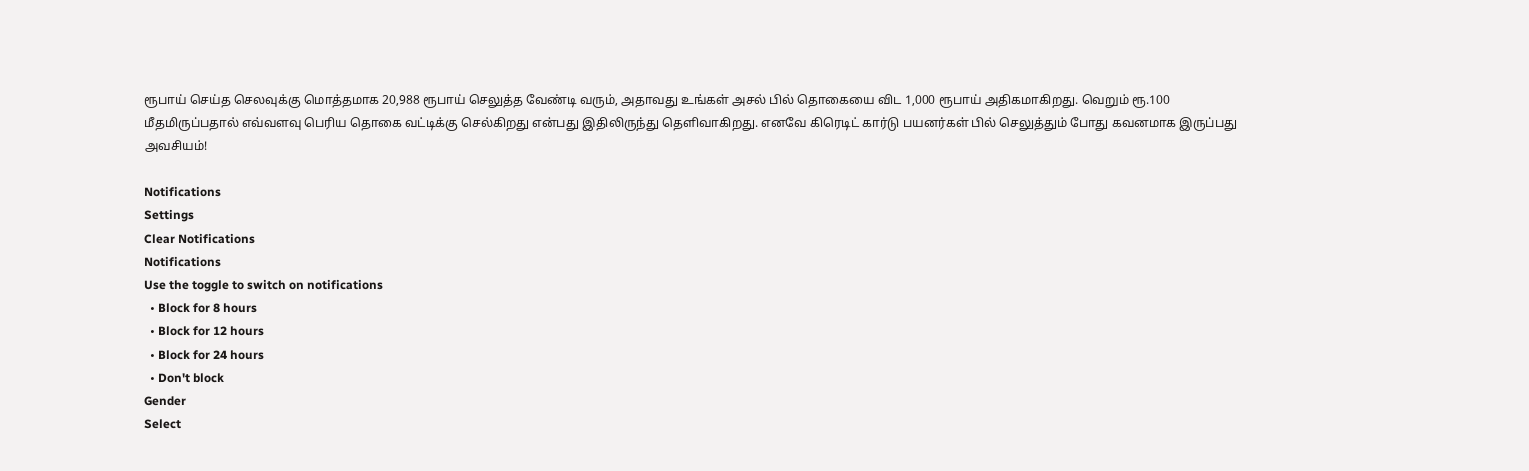ரூபாய் செய்த செலவுக்கு மொத்தமாக 20,988 ரூபாய் செலுத்த வேண்டி வரும், அதாவது உங்கள் அசல் பில் தொகையை விட 1,000 ரூபாய் அதிகமாகிறது. வெறும் ரூ.100 மீதமிருப்பதால் எவ்வளவு பெரிய தொகை வட்டிக்கு செல்கிறது என்பது இதிலிருந்து தெளிவாகிறது. எனவே கிரெடிட் கார்டு பயனர்கள் பில் செலுத்தும் போது கவனமாக இருப்பது அவசியம்!

Notifications
Settings
Clear Notifications
Notifications
Use the toggle to switch on notifications
  • Block for 8 hours
  • Block for 12 hours
  • Block for 24 hours
  • Don't block
Gender
Select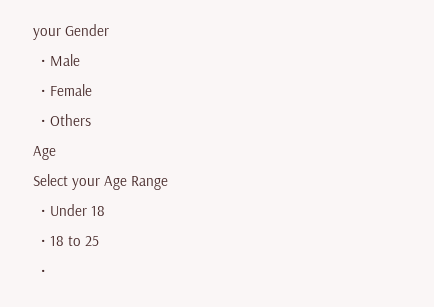your Gender
  • Male
  • Female
  • Others
Age
Select your Age Range
  • Under 18
  • 18 to 25
  •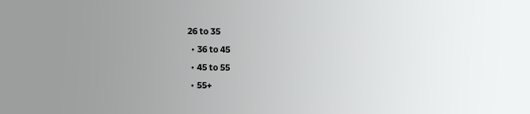26 to 35
  • 36 to 45
  • 45 to 55
  • 55+